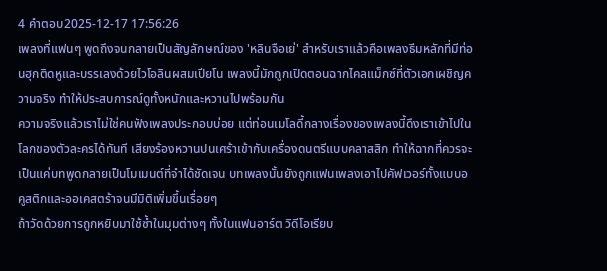4 คำตอบ2025-12-17 17:56:26
เพลงที่แฟนๆ พูดถึงจนกลายเป็นสัญลักษณ์ของ 'หลินจือเย่' สำหรับเราแล้วคือเพลงธีมหลักที่มีท่อนฮุกติดหูและบรรเลงด้วยไวโอลินผสมเปียโน เพลงนี้มักถูกเปิดตอนฉากไคลแม็กซ์ที่ตัวเอกเผชิญความจริง ทำให้ประสบการณ์ดูทั้งหนักและหวานไปพร้อมกัน
ความจริงแล้วเราไม่ใช่คนฟังเพลงประกอบบ่อย แต่ท่อนเมโลดี้กลางเรื่องของเพลงนี้ดึงเราเข้าไปในโลกของตัวละครได้ทันที เสียงร้องหวานปนเศร้าเข้ากับเครื่องดนตรีแบบคลาสสิก ทำให้ฉากที่ควรจะเป็นแค่บทพูดกลายเป็นโมเมนต์ที่จำได้ชัดเจน บทเพลงนั้นยังถูกแฟนเพลงเอาไปคัฟเวอร์ทั้งแบบอคูสติกและออเคสตร้าจนมีมิติเพิ่มขึ้นเรื่อยๆ
ถ้าวัดด้วยการถูกหยิบมาใช้ซ้ำในมุมต่างๆ ทั้งในแฟนอาร์ต วิดีโอเรียบ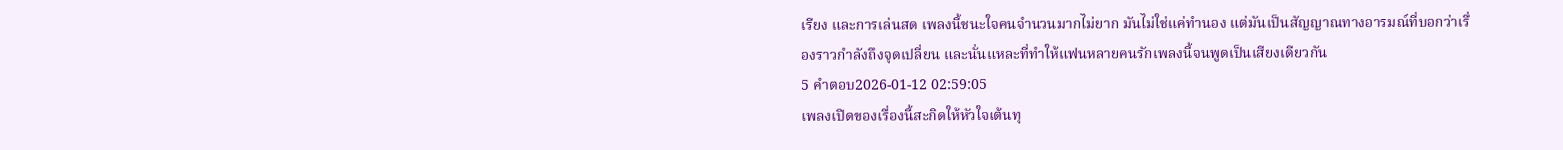เรียง และการเล่นสด เพลงนี้ชนะใจคนจำนวนมากไม่ยาก มันไม่ใช่แค่ทำนอง แต่มันเป็นสัญญาณทางอารมณ์ที่บอกว่าเรื่องราวกำลังถึงจุดเปลี่ยน และนั่นแหละที่ทำให้แฟนหลายคนรักเพลงนี้จนพูดเป็นเสียงเดียวกัน
5 คำตอบ2026-01-12 02:59:05
เพลงเปิดของเรื่องนี้สะกิดให้หัวใจเต้นทุ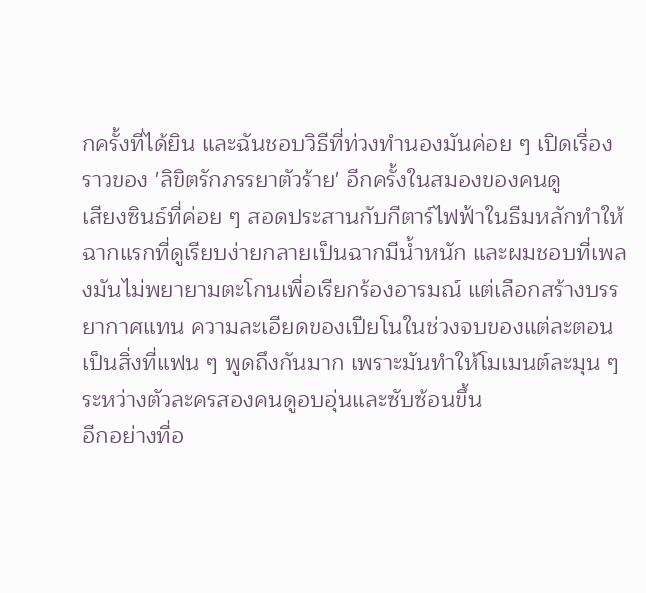กครั้งที่ได้ยิน และฉันชอบวิธีที่ท่วงทำนองมันค่อย ๆ เปิดเรื่องราวของ 'ลิขิตรักภรรยาตัวร้าย' อีกครั้งในสมองของคนดู
เสียงซินธ์ที่ค่อย ๆ สอดประสานกับกีตาร์ไฟฟ้าในธีมหลักทำให้ฉากแรกที่ดูเรียบง่ายกลายเป็นฉากมีน้ำหนัก และผมชอบที่เพลงมันไม่พยายามตะโกนเพื่อเรียกร้องอารมณ์ แต่เลือกสร้างบรรยากาศแทน ความละเอียดของเปียโนในช่วงจบของแต่ละตอนเป็นสิ่งที่แฟน ๆ พูดถึงกันมาก เพราะมันทำให้โมเมนต์ละมุน ๆ ระหว่างตัวละครสองคนดูอบอุ่นและซับซ้อนขึ้น
อีกอย่างที่อ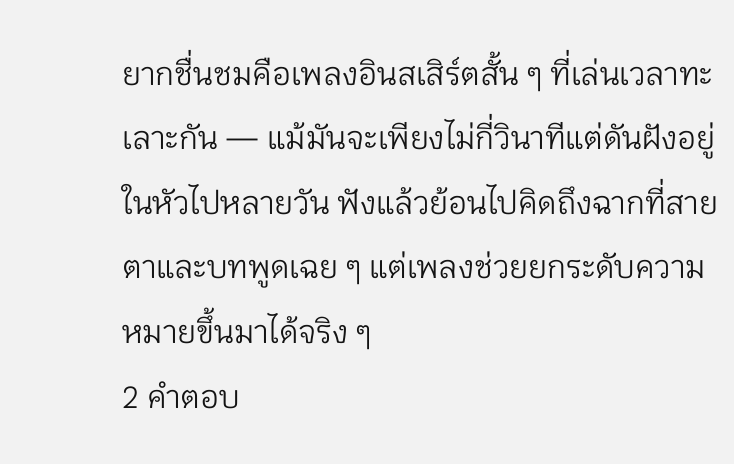ยากชื่นชมคือเพลงอินสเสิร์ตสั้น ๆ ที่เล่นเวลาทะเลาะกัน — แม้มันจะเพียงไม่กี่วินาทีแต่ดันฝังอยู่ในหัวไปหลายวัน ฟังแล้วย้อนไปคิดถึงฉากที่สายตาและบทพูดเฉย ๆ แต่เพลงช่วยยกระดับความหมายขึ้นมาได้จริง ๆ
2 คำตอบ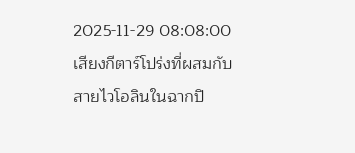2025-11-29 08:08:00
เสียงกีตาร์โปร่งที่ผสมกับสายไวโอลินในฉากปิ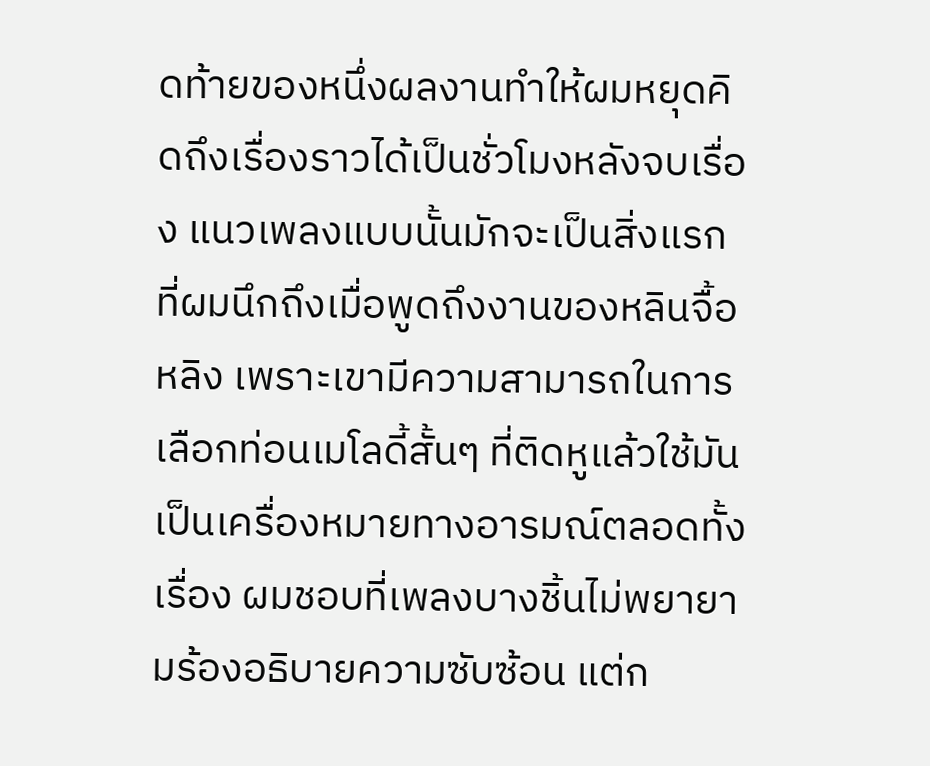ดท้ายของหนึ่งผลงานทำให้ผมหยุดคิดถึงเรื่องราวได้เป็นชั่วโมงหลังจบเรื่อง แนวเพลงแบบนั้นมักจะเป็นสิ่งแรกที่ผมนึกถึงเมื่อพูดถึงงานของหลินจื้อหลิง เพราะเขามีความสามารถในการเลือกท่อนเมโลดี้สั้นๆ ที่ติดหูแล้วใช้มันเป็นเครื่องหมายทางอารมณ์ตลอดทั้งเรื่อง ผมชอบที่เพลงบางชิ้นไม่พยายามร้องอธิบายความซับซ้อน แต่ก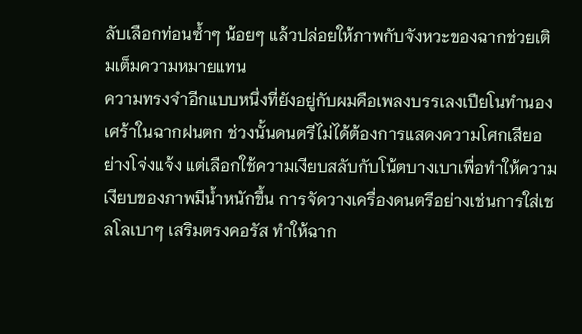ลับเลือกท่อนซ้ำๆ น้อยๆ แล้วปล่อยให้ภาพกับจังหวะของฉากช่วยเติมเต็มความหมายแทน
ความทรงจำอีกแบบหนึ่งที่ยังอยู่กับผมคือเพลงบรรเลงเปียโนทำนองเศร้าในฉากฝนตก ช่วงนั้นดนตรีไม่ได้ต้องการแสดงความโศกเสียอย่างโจ่งแจ้ง แต่เลือกใช้ความเงียบสลับกับโน้ตบางเบาเพื่อทำให้ความเงียบของภาพมีน้ำหนักขึ้น การจัดวางเครื่องดนตรีอย่างเช่นการใส่เชลโลเบาๆ เสริมตรงคอรัส ทำให้ฉาก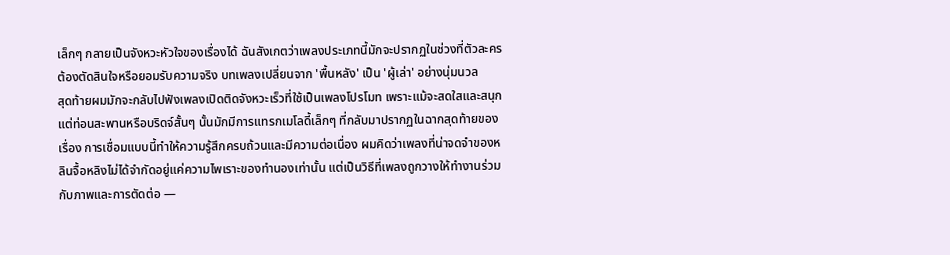เล็กๆ กลายเป็นจังหวะหัวใจของเรื่องได้ ฉันสังเกตว่าเพลงประเภทนี้มักจะปรากฏในช่วงที่ตัวละครต้องตัดสินใจหรือยอมรับความจริง บทเพลงเปลี่ยนจาก 'พื้นหลัง' เป็น 'ผู้เล่า' อย่างนุ่มนวล
สุดท้ายผมมักจะกลับไปฟังเพลงเปิดติดจังหวะเร็วที่ใช้เป็นเพลงโปรโมท เพราะแม้จะสดใสและสนุก แต่ท่อนสะพานหรือบริดจ์สั้นๆ นั้นมักมีการแทรกเมโลดี้เล็กๆ ที่กลับมาปรากฏในฉากสุดท้ายของเรื่อง การเชื่อมแบบนี้ทำให้ความรู้สึกครบถ้วนและมีความต่อเนื่อง ผมคิดว่าเพลงที่น่าจดจำของหลินจื้อหลิงไม่ได้จำกัดอยู่แค่ความไพเราะของทำนองเท่านั้น แต่เป็นวิธีที่เพลงถูกวางให้ทำงานร่วมกับภาพและการตัดต่อ —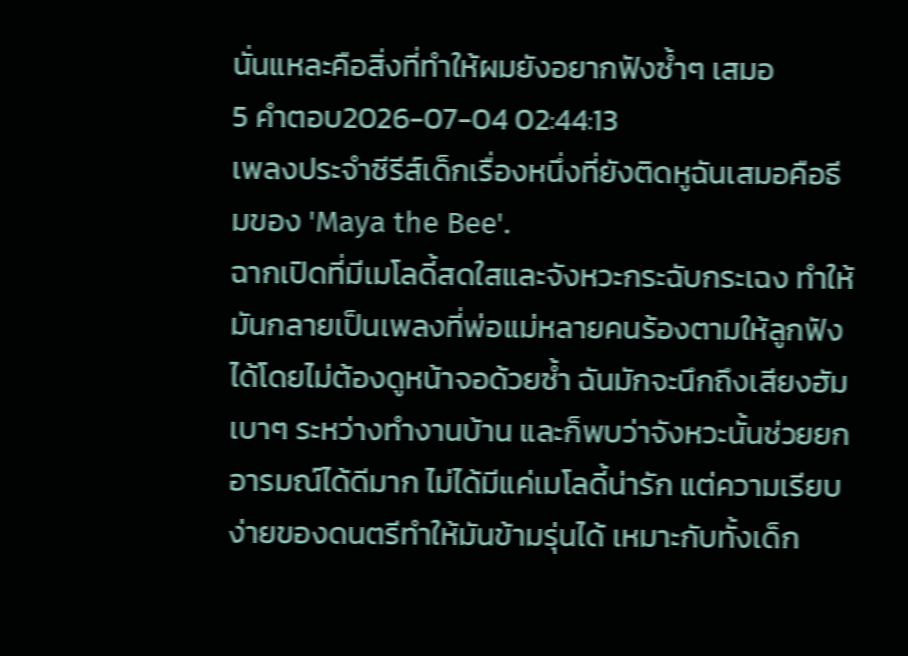นั่นแหละคือสิ่งที่ทำให้ผมยังอยากฟังซ้ำๆ เสมอ
5 คำตอบ2026-07-04 02:44:13
เพลงประจำซีรีส์เด็กเรื่องหนึ่งที่ยังติดหูฉันเสมอคือธีมของ 'Maya the Bee'.
ฉากเปิดที่มีเมโลดี้สดใสและจังหวะกระฉับกระเฉง ทำให้มันกลายเป็นเพลงที่พ่อแม่หลายคนร้องตามให้ลูกฟังได้โดยไม่ต้องดูหน้าจอด้วยซ้ำ ฉันมักจะนึกถึงเสียงฮัมเบาๆ ระหว่างทำงานบ้าน และก็พบว่าจังหวะนั้นช่วยยกอารมณ์ได้ดีมาก ไม่ได้มีแค่เมโลดี้น่ารัก แต่ความเรียบง่ายของดนตรีทำให้มันข้ามรุ่นได้ เหมาะกับทั้งเด็ก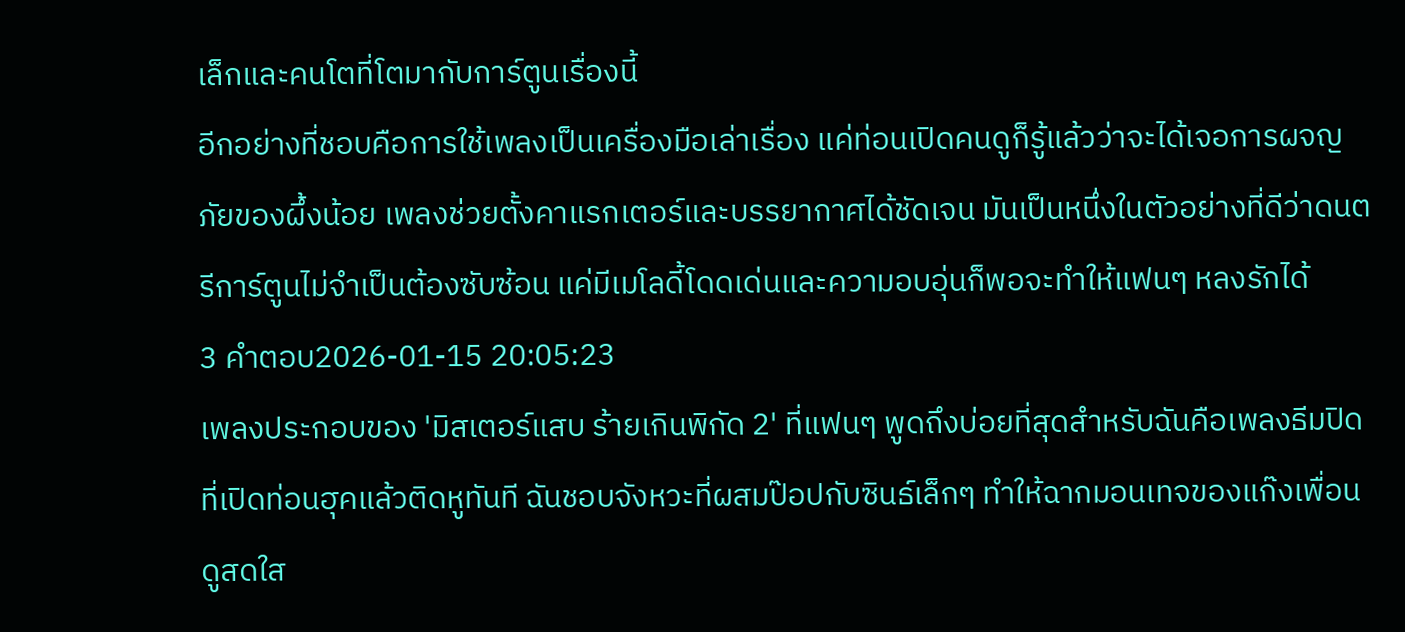เล็กและคนโตที่โตมากับการ์ตูนเรื่องนี้
อีกอย่างที่ชอบคือการใช้เพลงเป็นเครื่องมือเล่าเรื่อง แค่ท่อนเปิดคนดูก็รู้แล้วว่าจะได้เจอการผจญภัยของผึ้งน้อย เพลงช่วยตั้งคาแรกเตอร์และบรรยากาศได้ชัดเจน มันเป็นหนึ่งในตัวอย่างที่ดีว่าดนตรีการ์ตูนไม่จำเป็นต้องซับซ้อน แค่มีเมโลดี้โดดเด่นและความอบอุ่นก็พอจะทำให้แฟนๆ หลงรักได้
3 คำตอบ2026-01-15 20:05:23
เพลงประกอบของ 'มิสเตอร์แสบ ร้ายเกินพิกัด 2' ที่แฟนๆ พูดถึงบ่อยที่สุดสำหรับฉันคือเพลงธีมปิดที่เปิดท่อนฮุคแล้วติดหูทันที ฉันชอบจังหวะที่ผสมป๊อปกับซินธ์เล็กๆ ทำให้ฉากมอนเทจของแก๊งเพื่อนดูสดใส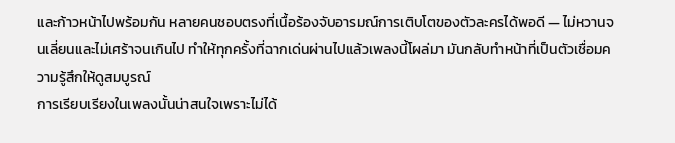และก้าวหน้าไปพร้อมกัน หลายคนชอบตรงที่เนื้อร้องจับอารมณ์การเติบโตของตัวละครได้พอดี — ไม่หวานจนเลี่ยนและไม่เศร้าจนเกินไป ทำให้ทุกครั้งที่ฉากเด่นผ่านไปแล้วเพลงนี้โผล่มา มันกลับทำหน้าที่เป็นตัวเชื่อมความรู้สึกให้ดูสมบูรณ์
การเรียบเรียงในเพลงนั้นน่าสนใจเพราะไม่ได้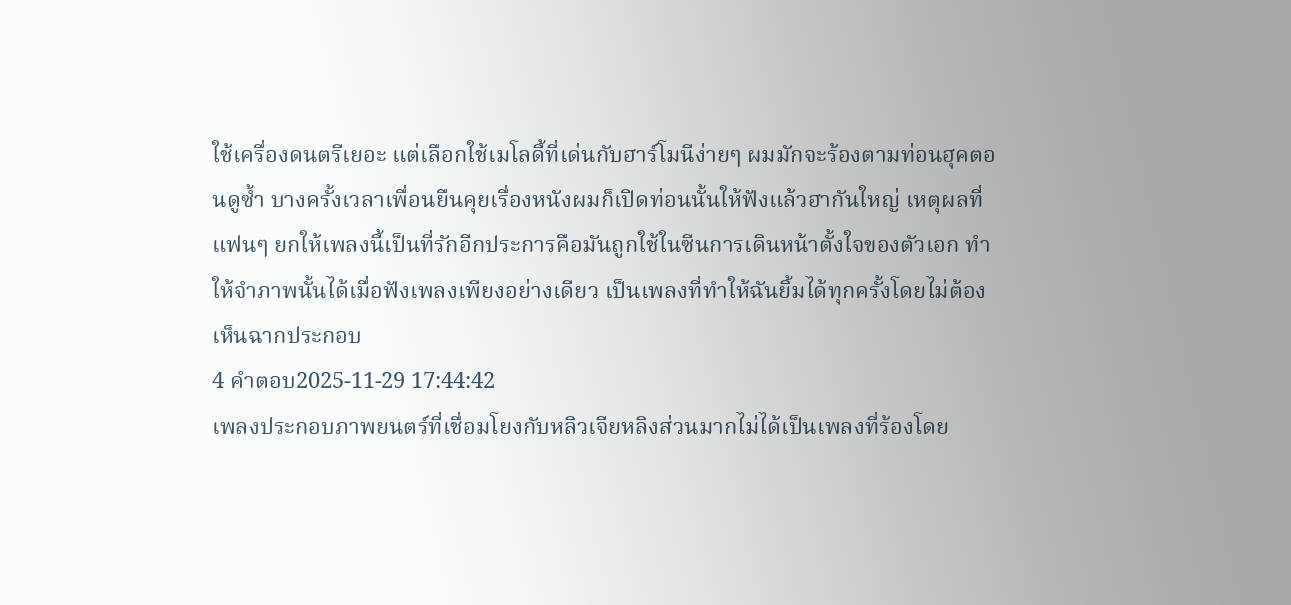ใช้เครื่องดนตรีเยอะ แต่เลือกใช้เมโลดี้ที่เด่นกับฮาร์โมนีง่ายๆ ผมมักจะร้องตามท่อนฮุคตอนดูซ้ำ บางครั้งเวลาเพื่อนยืนคุยเรื่องหนังผมก็เปิดท่อนนั้นให้ฟังแล้วฮากันใหญ่ เหตุผลที่แฟนๆ ยกให้เพลงนี้เป็นที่รักอีกประการคือมันถูกใช้ในซีนการเดินหน้าตั้งใจของตัวเอก ทำให้จำภาพนั้นได้เมื่อฟังเพลงเพียงอย่างเดียว เป็นเพลงที่ทำให้ฉันยิ้มได้ทุกครั้งโดยไม่ต้องเห็นฉากประกอบ
4 คำตอบ2025-11-29 17:44:42
เพลงประกอบภาพยนตร์ที่เชื่อมโยงกับหลิวเจียหลิงส่วนมากไม่ได้เป็นเพลงที่ร้องโดย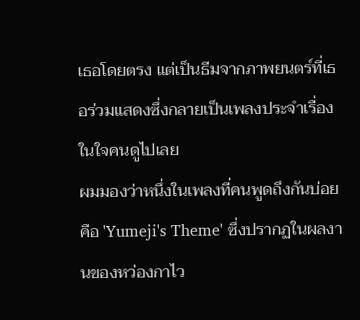เธอโดยตรง แต่เป็นธีมจากภาพยนตร์ที่เธอร่วมแสดงซึ่งกลายเป็นเพลงประจำเรื่องในใจคนดูไปเลย
ผมมองว่าหนึ่งในเพลงที่คนพูดถึงกันบ่อยคือ 'Yumeji's Theme' ซึ่งปรากฏในผลงานของหว่องกาไว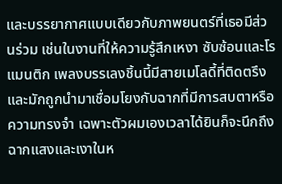และบรรยากาศแบบเดียวกับภาพยนตร์ที่เธอมีส่วนร่วม เช่นในงานที่ให้ความรู้สึกเหงา ซับซ้อนและโรแมนติก เพลงบรรเลงชิ้นนี้มีสายเมโลดี้ที่ติดตรึงและมักถูกนำมาเชื่อมโยงกับฉากที่มีการสบตาหรือความทรงจำ เฉพาะตัวผมเองเวลาได้ยินก็จะนึกถึงฉากแสงและเงาในห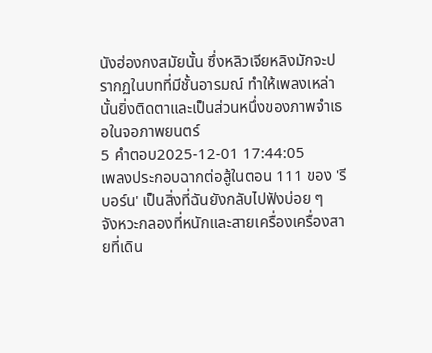นังฮ่องกงสมัยนั้น ซึ่งหลิวเจียหลิงมักจะปรากฏในบทที่มีชั้นอารมณ์ ทำให้เพลงเหล่านั้นยิ่งติดตาและเป็นส่วนหนึ่งของภาพจำเธอในจอภาพยนตร์
5 คำตอบ2025-12-01 17:44:05
เพลงประกอบฉากต่อสู้ในตอน 111 ของ 'รีบอร์น' เป็นสิ่งที่ฉันยังกลับไปฟังบ่อย ๆ
จังหวะกลองที่หนักและสายเครื่องเครื่องสายที่เดิน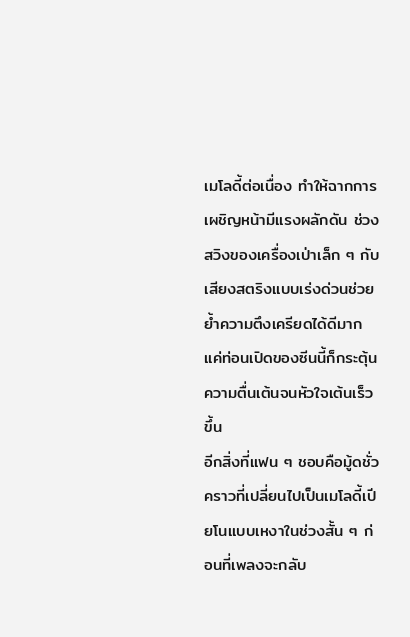เมโลดี้ต่อเนื่อง ทำให้ฉากการเผชิญหน้ามีแรงผลักดัน ช่วงสวิงของเครื่องเป่าเล็ก ๆ กับเสียงสตริงแบบเร่งด่วนช่วยย้ำความตึงเครียดได้ดีมาก แค่ท่อนเปิดของซีนนี้ก็กระตุ้นความตื่นเต้นจนหัวใจเต้นเร็วขึ้น
อีกสิ่งที่แฟน ๆ ชอบคือมู้ดชั่วคราวที่เปลี่ยนไปเป็นเมโลดี้เปียโนแบบเหงาในช่วงสั้น ๆ ก่อนที่เพลงจะกลับ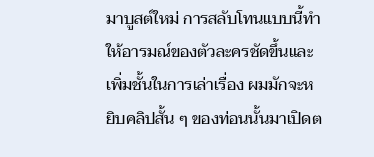มาบูสต์ใหม่ การสลับโทนแบบนี้ทำให้อารมณ์ของตัวละครชัดขึ้นและเพิ่มชั้นในการเล่าเรื่อง ผมมักจะหยิบคลิปสั้น ๆ ของท่อนนั้นมาเปิดต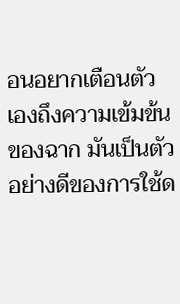อนอยากเตือนตัวเองถึงความเข้มข้นของฉาก มันเป็นตัวอย่างดีของการใช้ด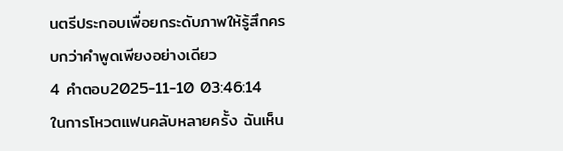นตรีประกอบเพื่อยกระดับภาพให้รู้สึกครบกว่าคำพูดเพียงอย่างเดียว
4 คำตอบ2025-11-10 03:46:14
ในการโหวตแฟนคลับหลายครั้ง ฉันเห็น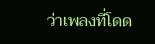ว่าเพลงที่โดด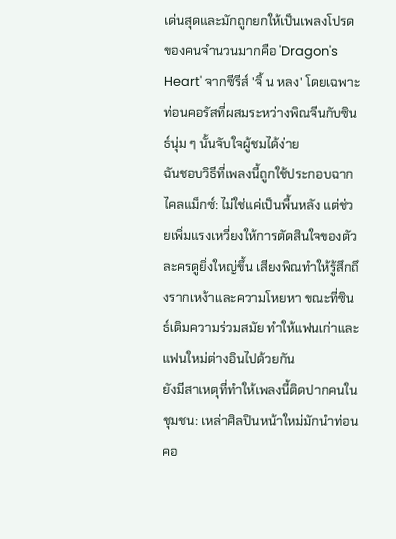เด่นสุดและมักถูกยกให้เป็นเพลงโปรดของคนจำนวนมากคือ 'Dragon's Heart' จากซีรีส์ 'จิ้ น หลง' โดยเฉพาะท่อนคอรัสที่ผสมระหว่างพิณจีนกับซินธ์นุ่ม ๆ นั้นจับใจผู้ชมได้ง่าย
ฉันชอบวิธีที่เพลงนี้ถูกใช้ประกอบฉากไคลแม็กซ์: ไม่ใช่แค่เป็นพื้นหลัง แต่ช่วยเพิ่มแรงเหวี่ยงให้การตัดสินใจของตัวละครดูยิ่งใหญ่ขึ้น เสียงพิณทำให้รู้สึกถึงรากเหง้าและความโหยหา ขณะที่ซินธ์เติมความร่วมสมัย ทำให้แฟนเก่าและแฟนใหม่ต่างอินไปด้วยกัน
ยังมีสาเหตุที่ทำให้เพลงนี้ติดปากคนในชุมชน: เหล่าศิลปินหน้าใหม่มักนำท่อนคอ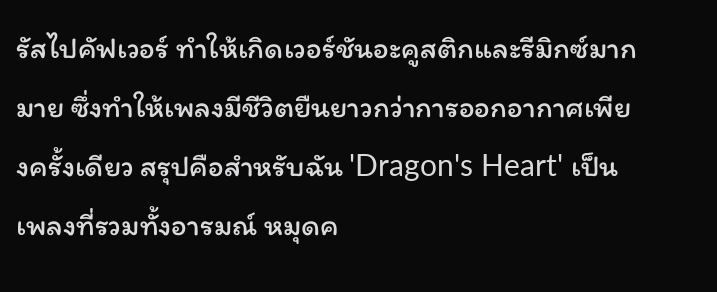รัสไปคัฟเวอร์ ทำให้เกิดเวอร์ชันอะคูสติกและรีมิกซ์มากมาย ซึ่งทำให้เพลงมีชีวิตยืนยาวกว่าการออกอากาศเพียงครั้งเดียว สรุปคือสำหรับฉัน 'Dragon's Heart' เป็นเพลงที่รวมทั้งอารมณ์ หมุดค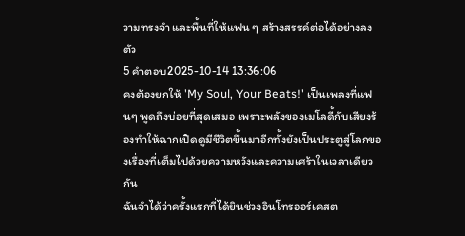วามทรงจำ และพื้นที่ให้แฟน ๆ สร้างสรรค์ต่อได้อย่างลงตัว
5 คำตอบ2025-10-14 13:36:06
คงต้องยกให้ 'My Soul, Your Beats!' เป็นเพลงที่แฟนๆ พูดถึงบ่อยที่สุดเสมอ เพราะพลังของเมโลดี้กับเสียงร้องทำให้ฉากเปิดดูมีชีวิตขึ้นมาอีกทั้งยังเป็นประตูสู่โลกของเรื่องที่เต็มไปด้วยความหวังและความเศร้าในเวลาเดียวกัน
ฉันจำได้ว่าครั้งแรกที่ได้ยินช่วงอินโทรออร์เคสต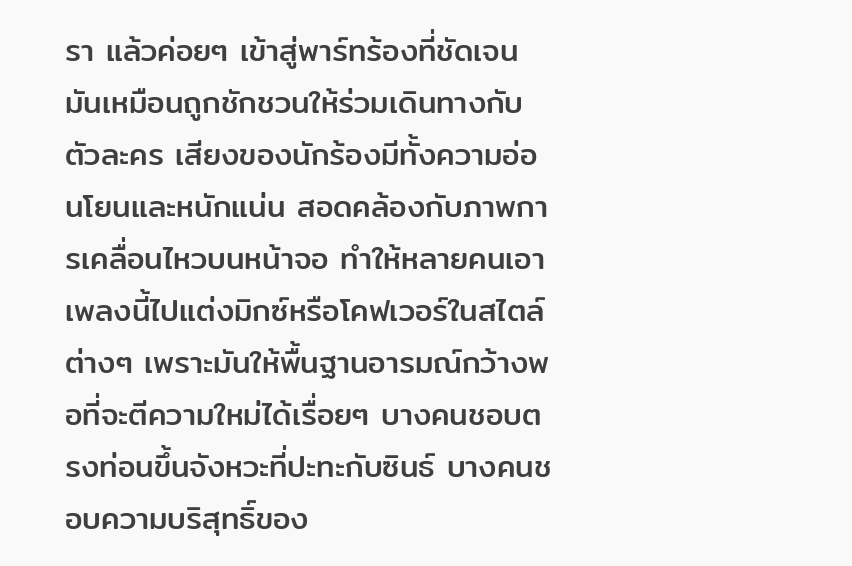รา แล้วค่อยๆ เข้าสู่พาร์ทร้องที่ชัดเจน มันเหมือนถูกชักชวนให้ร่วมเดินทางกับตัวละคร เสียงของนักร้องมีทั้งความอ่อนโยนและหนักแน่น สอดคล้องกับภาพการเคลื่อนไหวบนหน้าจอ ทำให้หลายคนเอาเพลงนี้ไปแต่งมิกซ์หรือโคฟเวอร์ในสไตล์ต่างๆ เพราะมันให้พื้นฐานอารมณ์กว้างพอที่จะตีความใหม่ได้เรื่อยๆ บางคนชอบตรงท่อนขึ้นจังหวะที่ปะทะกับซินธ์ บางคนชอบความบริสุทธิ์ของ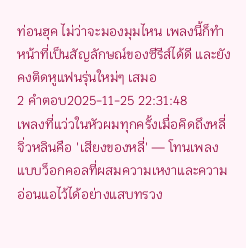ท่อนฮุค ไม่ว่าจะมองมุมไหน เพลงนี้ก็ทำหน้าที่เป็นสัญลักษณ์ของซีรีส์ได้ดี และยังคงติดหูแฟนรุ่นใหม่ๆ เสมอ
2 คำตอบ2025-11-25 22:31:48
เพลงที่แว่วในหัวผมทุกครั้งเมื่อคิดถึงหลี่จิ่วหลินคือ 'เสียงของหลี่' — โทนเพลงแบบว็อกคอลที่ผสมความเหงาและความอ่อนแอไว้ได้อย่างแสบทรวง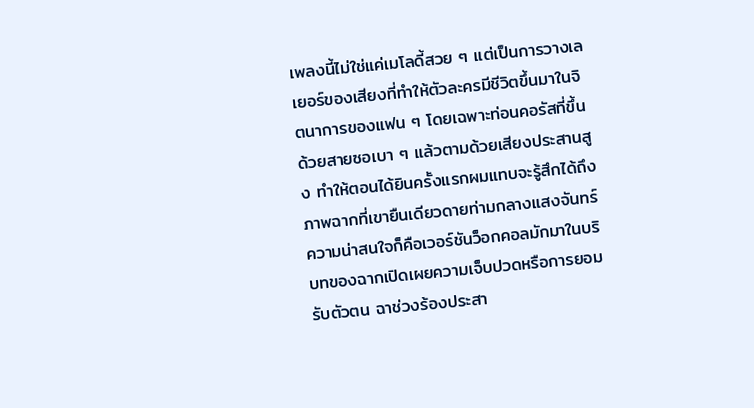เพลงนี้ไม่ใช่แค่เมโลดี้สวย ๆ แต่เป็นการวางเลเยอร์ของเสียงที่ทำให้ตัวละครมีชีวิตขึ้นมาในจิตนาการของแฟน ๆ โดยเฉพาะท่อนคอรัสที่ขึ้นด้วยสายซอเบา ๆ แล้วตามด้วยเสียงประสานสูง ทำให้ตอนได้ยินครั้งแรกผมแทบจะรู้สึกได้ถึงภาพฉากที่เขายืนเดียวดายท่ามกลางแสงจันทร์
ความน่าสนใจก็คือเวอร์ชันว็อกคอลมักมาในบริบทของฉากเปิดเผยความเจ็บปวดหรือการยอมรับตัวตน ฉาช่วงร้องประสา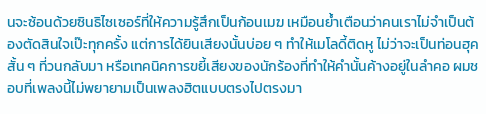นจะซ้อนด้วยซินธิไซเซอร์ที่ให้ความรู้สึกเป็นก้อนเมฆ เหมือนย้ำเตือนว่าคนเราไม่จำเป็นต้องตัดสินใจเป๊ะทุกครั้ง แต่การได้ยินเสียงนั้นบ่อย ๆ ทำให้เมโลดี้ติดหู ไม่ว่าจะเป็นท่อนฮุคสั้น ๆ ที่วนกลับมา หรือเทคนิคการขยี้เสียงของนักร้องที่ทำให้คำนั้นค้างอยู่ในลำคอ ผมชอบที่เพลงนี้ไม่พยายามเป็นเพลงฮิตแบบตรงไปตรงมา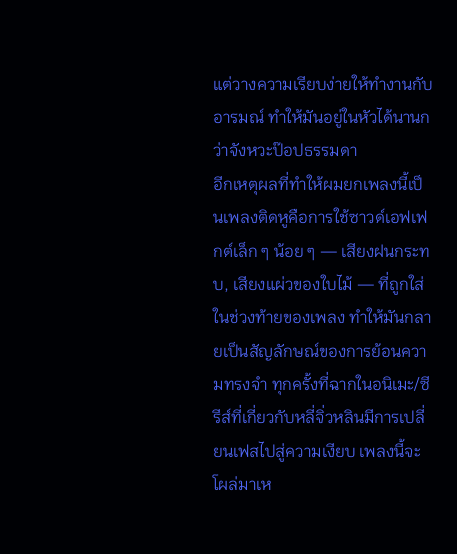แต่วางความเรียบง่ายให้ทำงานกับอารมณ์ ทำให้มันอยู่ในหัวได้นานกว่าจังหวะป๊อปธรรมดา
อีกเหตุผลที่ทำให้ผมยกเพลงนี้เป็นเพลงติดหูคือการใช้ซาวด์เอฟเฟกต์เล็ก ๆ น้อย ๆ — เสียงฝนกระทบ, เสียงแผ่วของใบไม้ — ที่ถูกใส่ในช่วงท้ายของเพลง ทำให้มันกลายเป็นสัญลักษณ์ของการย้อนความทรงจำ ทุกครั้งที่ฉากในอนิเมะ/ซีรีส์ที่เกี่ยวกับหลี่จิ่วหลินมีการเปลี่ยนเฟสไปสู่ความเงียบ เพลงนี้จะโผล่มาเห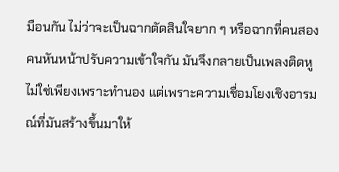มือนกัน ไม่ว่าจะเป็นฉากตัดสินใจยาก ๆ หรือฉากที่คนสองคนหันหน้าปรับความเข้าใจกัน มันจึงกลายเป็นเพลงติดหูไม่ใช่เพียงเพราะทำนอง แต่เพราะความเชื่อมโยงเชิงอารมณ์ที่มันสร้างขึ้นมาให้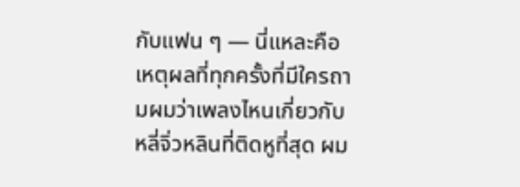กับแฟน ๆ — นี่แหละคือเหตุผลที่ทุกครั้งที่มีใครถามผมว่าเพลงไหนเกี่ยวกับหลี่จิ่วหลินที่ติดหูที่สุด ผม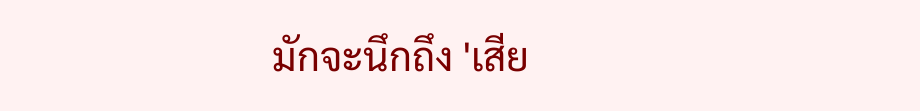มักจะนึกถึง 'เสีย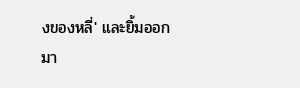งของหลี่' และยิ้มออกมา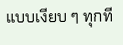แบบเงียบ ๆ ทุกที